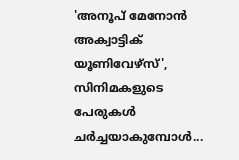'അനൂപ് മേനോന്‍ അക്വാട്ടിക് യൂണിവേഴ്‌സ്', സിനിമകളുടെ പേരുകള്‍ ചര്‍ച്ചയാകുമ്പോള്‍...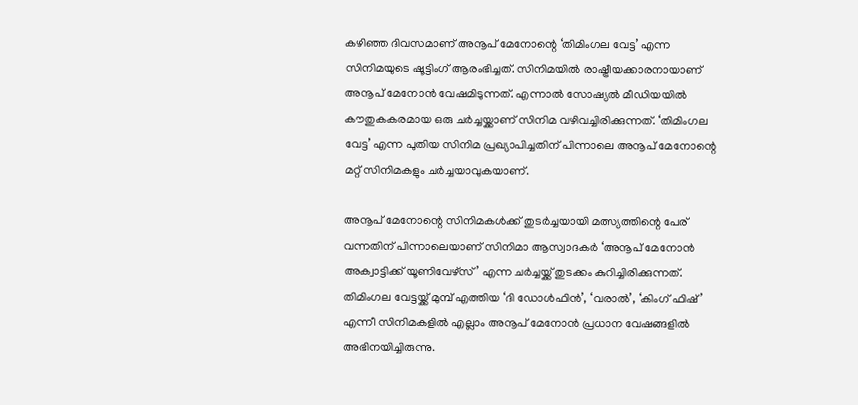കഴിഞ്ഞ ദിവസമാണ് അനൂപ് മേനോന്റെ ‘തിമിംഗല വേട്ട’ എന്ന സിനിമയുടെ ഷൂട്ടിംഗ് ആരംഭിച്ചത്. സിനിമയില്‍ രാഷ്ട്രീയക്കാരനായാണ് അനൂപ് മേനോന്‍ വേഷമിടുന്നത്. എന്നാല്‍ സോഷ്യല്‍ മീഡിയയില്‍ കൗതുകകരമായ ഒരു ചര്‍ച്ചയ്ക്കാണ് സിനിമ വഴിവച്ചിരിക്കുന്നത്. ‘തിമിംഗല വേട്ട’ എന്ന പുതിയ സിനിമ പ്രഖ്യാപിച്ചതിന് പിന്നാലെ അനൂപ് മേനോന്റെ മറ്റ് സിനിമകളും ചര്‍ച്ചയാവുകയാണ്.

അനൂപ് മേനോന്റെ സിനിമകള്‍ക്ക് തുടര്‍ച്ചയായി മത്സ്യത്തിന്റെ പേര് വന്നതിന് പിന്നാലെയാണ് സിനിമാ ആസ്വാദകര്‍ ‘അനൂപ് മേനോന്‍ അക്വാട്ടിക്ക് യൂണിവേഴ്‌സ്’ എന്ന ചര്‍ച്ചയ്ക്ക് തുടക്കം കുറിച്ചിരിക്കുന്നത്. തിമിംഗല വേട്ടയ്ക്ക് മുമ്പ് എത്തിയ ‘ദി ഡോള്‍ഫിന്‍’, ‘വരാല്‍’, ‘കിംഗ് ഫിഷ്’ എന്നീ സിനിമകളില്‍ എല്ലാം അനൂപ് മേനോന്‍ പ്രധാന വേഷങ്ങളില്‍ അഭിനയിച്ചിരുന്നു.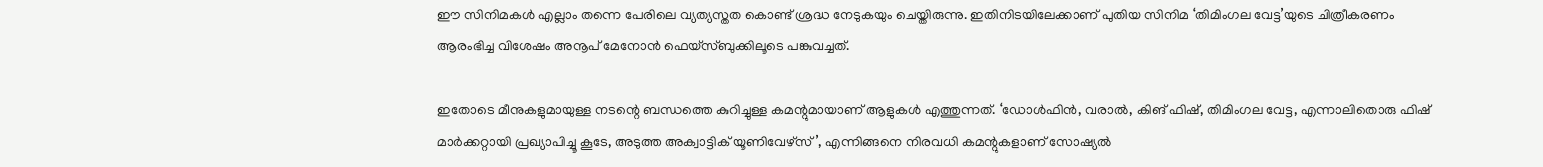ഈ സിനിമകള്‍ എല്ലാം തന്നെ പേരിലെ വ്യത്യസ്തത കൊണ്ട് ശ്രദ്ധ നേടുകയും ചെയ്തിരുന്നു. ഇതിനിടയിലേക്കാണ് പുതിയ സിനിമ ‘തിമിംഗല വേട്ട’യുടെ ചിത്രീകരണം ആരംഭിച്ച വിശേഷം അനൂപ് മേനോന്‍ ഫെയ്‌സ്ബുക്കിലൂടെ പങ്കുവച്ചത്.

ഇതോടെ മീനുകളുമായുള്ള നടന്റെ ബന്ധത്തെ കുറിച്ചുള്ള കമന്റുമായാണ് ആളുകള്‍ എത്തുന്നത്. ‘ഡോള്‍ഫിന്‍, വരാല്‍, കിങ് ഫിഷ്, തിമിംഗല വേട്ട, എന്നാലിതൊരു ഫിഷ് മാര്‍ക്കറ്റായി പ്രഖ്യാപിച്ചൂ കൂടേ, അടുത്ത അക്വാട്ടിക് യൂണിവേഴ്‌സ്’, എന്നിങ്ങനെ നിരവധി കമന്റുകളാണ് സോഷ്യല്‍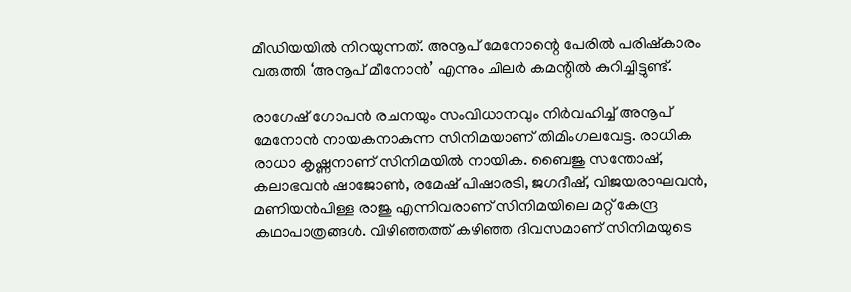മീഡിയയില്‍ നിറയുന്നത്. അനൂപ് മേനോന്റെ പേരില്‍ പരിഷ്‌കാരം വരുത്തി ‘അനൂപ് മീനോന്‍’ എന്നും ചിലര്‍ കമന്റില്‍ കുറിച്ചിട്ടുണ്ട്.

രാഗേഷ് ഗോപന്‍ രചനയും സംവിധാനവും നിര്‍വഹിച്ച് അനൂപ് മേനോന്‍ നായകനാകുന്ന സിനിമയാണ് തിമിംഗലവേട്ട. രാധിക രാധാ കൃഷ്ണനാണ് സിനിമയില്‍ നായിക. ബൈജു സന്തോഷ്, കലാഭവന്‍ ഷാജോണ്‍, രമേഷ് പിഷാരടി, ജഗദീഷ്, വിജയരാഘവന്‍, മണിയന്‍പിള്ള രാജു എന്നിവരാണ് സിനിമയിലെ മറ്റ് കേന്ദ്ര കഥാപാത്രങ്ങള്‍. വിഴിഞ്ഞത്ത് കഴിഞ്ഞ ദിവസമാണ് സിനിമയുടെ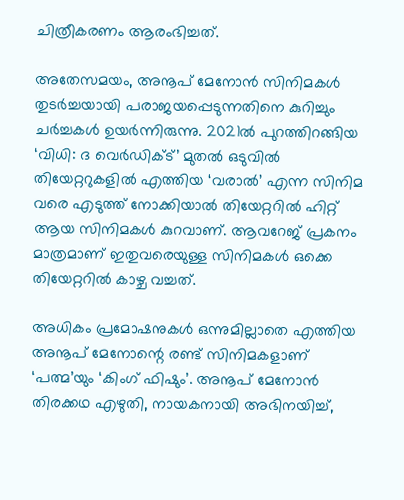ചിത്രീകരണം ആരംഭിച്ചത്.

അതേസമയം, അനൂപ് മേനോന്‍ സിനിമകള്‍ തുടര്‍ച്ചയായി പരാജയപ്പെടുന്നതിനെ കുറിച്ചും ചര്‍ച്ചകള്‍ ഉയര്‍ന്നിരുന്നു. 2021ല്‍ പുറത്തിറങ്ങിയ ‘വിധി: ദ വെര്‍ഡിക്ട്’ മുതല്‍ ഒടുവില്‍ തിയേറ്ററുകളില്‍ എത്തിയ ‘വരാല്‍’ എന്ന സിനിമ വരെ എടുത്ത് നോക്കിയാല്‍ തിയേറ്ററില്‍ ഹിറ്റ് ആയ സിനിമകള്‍ കുറവാണ്. ആവറേജ് പ്രകനം മാത്രമാണ് ഇതുവരെയുള്ള സിനിമകള്‍ ഒക്കെ തിയേറ്ററില്‍ കാഴ്ച വച്ചത്.

അധികം പ്രമോഷനുകള്‍ ഒന്നുമില്ലാതെ എത്തിയ അനൂപ് മേനോന്റെ രണ്ട് സിനിമകളാണ് ‘പത്മ’യും ‘കിംഗ് ഫിഷും’. അനൂപ് മേനോന്‍ തിരക്കഥ എഴുതി, നായകനായി അഭിനയിച്ച്,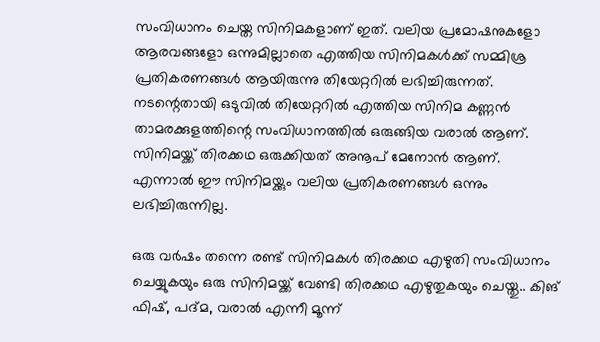സംവിധാനം ചെയ്ത സിനിമകളാണ് ഇത്. വലിയ പ്രമോഷനുകളോ ആരവങ്ങളോ ഒന്നുമില്ലാതെ എത്തിയ സിനിമകള്‍ക്ക് സമ്മിശ്ര പ്രതികരണങ്ങള്‍ ആയിരുന്നു തിയേറ്ററില്‍ ലഭിച്ചിരുന്നത്. നടന്റെതായി ഒടുവില്‍ തിയേറ്ററില്‍ എത്തിയ സിനിമ കണ്ണന്‍ താമരക്കുളത്തിന്റെ സംവിധാനത്തില്‍ ഒരുങ്ങിയ വരാല്‍ ആണ്. സിനിമയ്ക്ക് തിരക്കഥ ഒരുക്കിയത് അനൂപ് മേനോന്‍ ആണ്. എന്നാല്‍ ഈ സിനിമയ്ക്കും വലിയ പ്രതികരണങ്ങള്‍ ഒന്നും ലഭിച്ചിരുന്നില്ല.

ഒരു വര്‍ഷം തന്നെ രണ്ട് സിനിമകള്‍ തിരക്കഥ എഴുതി സംവിധാനം ചെയ്യുകയും ഒരു സിനിമയ്ക്ക് വേണ്ടി തിരക്കഥ എഴുതുകയും ചെയ്തു.. കിങ് ഫിഷ്, പദ്മ, വരാല്‍ എന്നീ മൂന്ന്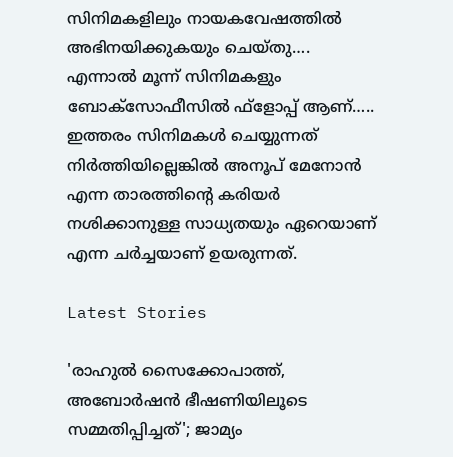സിനിമകളിലും നായകവേഷത്തില്‍ അഭിനയിക്കുകയും ചെയ്തു…. എന്നാല്‍ മൂന്ന് സിനിമകളും ബോക്‌സോഫീസില്‍ ഫ്‌ളോപ്പ് ആണ്….. ഇത്തരം സിനിമകള്‍ ചെയ്യുന്നത് നിര്‍ത്തിയില്ലെങ്കില്‍ അനൂപ് മേനോന്‍ എന്ന താരത്തിന്റെ കരിയര്‍ നശിക്കാനുള്ള സാധ്യതയും ഏറെയാണ് എന്ന ചര്‍ച്ചയാണ് ഉയരുന്നത്.

Latest Stories

'രാഹുൽ സൈക്കോപാത്ത്, അബോർഷൻ ഭീഷണിയിലൂടെ സമ്മതിപ്പിച്ചത്'; ജാമ്യം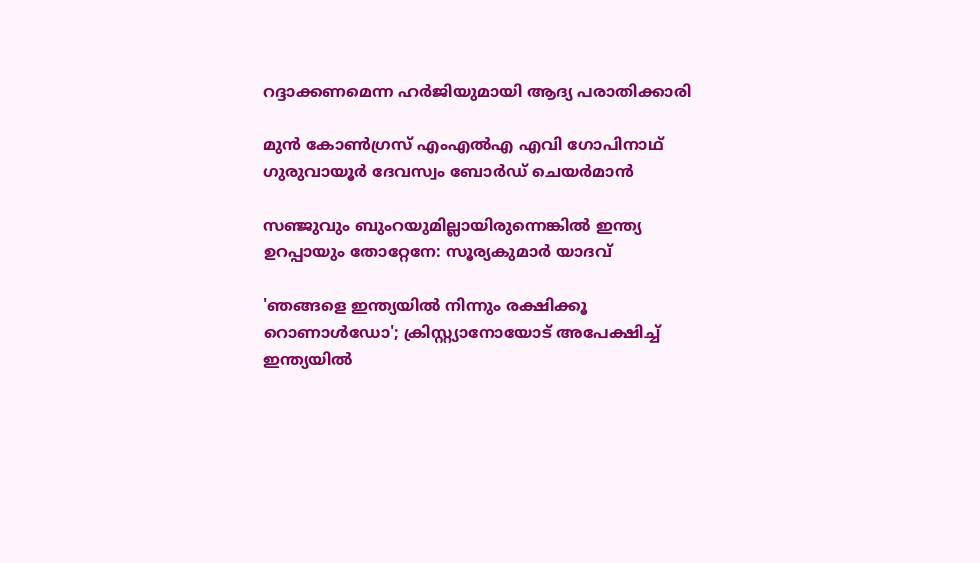റദ്ദാക്കണമെന്ന ഹർജിയുമായി ആദ്യ പരാതിക്കാരി

മുൻ കോണ്‍ഗ്രസ് എംഎൽഎ എവി ഗോപിനാഥ് ഗുരുവായൂര്‍ ദേവസ്വം ബോര്‍ഡ് ചെയര്‍മാൻ

സഞ്ജുവും ബുംറയുമില്ലായിരുന്നെങ്കിൽ ഇന്ത്യ ഉറപ്പായും തോറ്റേനേ: സൂര്യകുമാർ യാദവ്

'ഞങ്ങളെ ഇന്ത്യയിൽ നിന്നും രക്ഷിക്കൂ റൊണാൾഡോ'; ക്രിസ്റ്റ്യാനോയോട് അപേക്ഷിച്ച് ഇന്ത്യയിൽ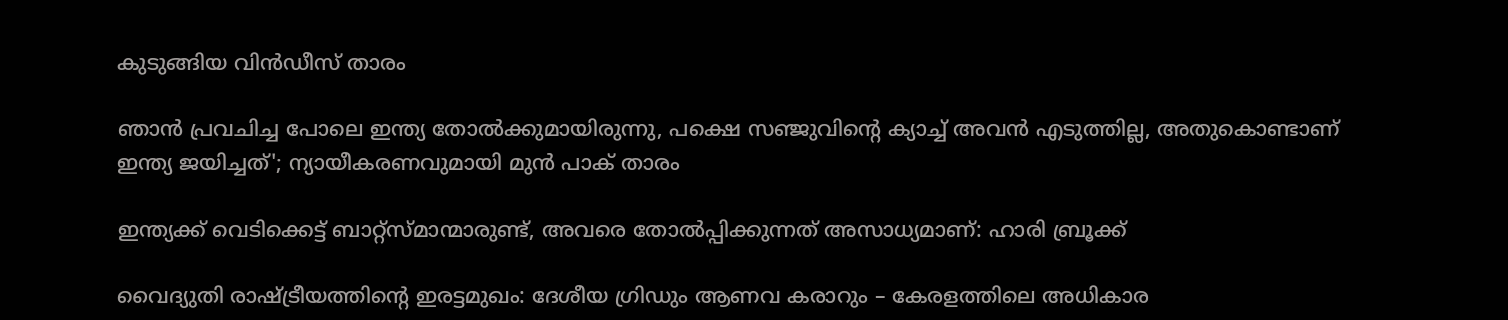കുടുങ്ങിയ വിന്‍ഡീസ് താരം

ഞാൻ പ്രവചിച്ച പോലെ ഇന്ത്യ തോൽക്കുമായിരുന്നു, പക്ഷെ സഞ്ജുവിന്റെ ക്യാച്ച് അവൻ എടുത്തില്ല, അതുകൊണ്ടാണ് ഇന്ത്യ ജയിച്ചത്'; ന്യായീകരണവുമായി മുൻ പാക് താരം

ഇന്ത്യക്ക് വെടിക്കെട്ട് ബാറ്റ്‌സ്മാന്മാരുണ്ട്, അവരെ തോൽപ്പിക്കുന്നത് അസാധ്യമാണ്: ഹാരി ബ്രൂക്ക്

വൈദ്യുതി രാഷ്ട്രീയത്തിന്റെ ഇരട്ടമുഖം: ദേശീയ ഗ്രിഡും ആണവ കരാറും – കേരളത്തിലെ അധികാര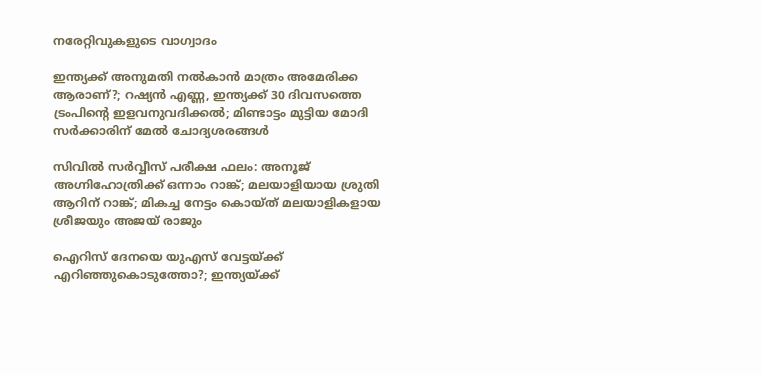നരേറ്റിവുകളുടെ വാഗ്വാദം

ഇന്ത്യക്ക് അനുമതി നല്‍കാന്‍ മാത്രം അമേരിക്ക ആരാണ്?; റഷ്യന്‍ എണ്ണ, ഇന്ത്യക്ക് 30 ദിവസത്തെ ട്രംപിന്റെ ഇളവനുവദിക്കല്‍; മിണ്ടാട്ടം മുട്ടിയ മോദി സര്‍ക്കാരിന് മേല്‍ ചോദ്യശരങ്ങള്‍

സിവില്‍ സര്‍വ്വീസ് പരീക്ഷ ഫലം: അനൂജ് അഗ്നിഹോത്രിക്ക് ഒന്നാം റാങ്ക്; മലയാളിയായ ശ്രുതി ആറിന് റാങ്ക്; മികച്ച നേട്ടം കൊയ്ത് മലയാളികളായ ശ്രീജയും അജയ് രാജും

ഐറിസ് ദേനയെ യുഎസ് വേട്ടയ്ക്ക് എറിഞ്ഞുകൊടുത്തോ?; ഇന്ത്യയ്ക്ക്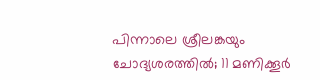പിന്നാലെ ശ്രീലങ്കയും ചോദ്യശരത്തില്‍; 11 മണിക്കൂര്‍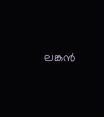ലങ്കന്‍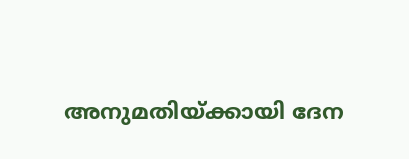അനുമതിയ്ക്കായി ദേന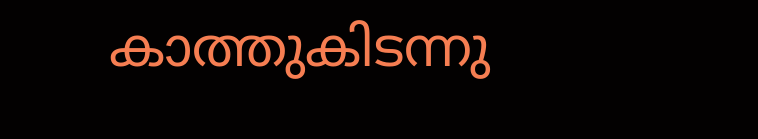കാത്തുകിടന്നു